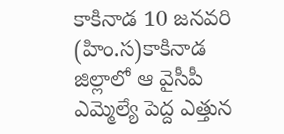కాకినాడ 10 జనవరి (హిం.స)కాకినాడ జిల్లాలో ఆ వైసీపీ ఎమ్మెల్యే పెద్ద ఎత్తున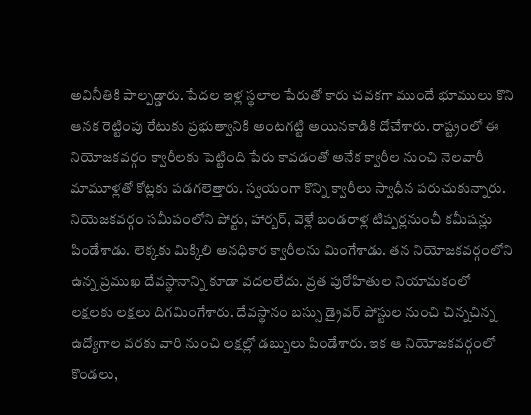అవినీతికి పాల్పడ్డారు. పేదల ఇళ్ల స్థలాల పేరుతో కారు చవకగా ముందే భూములు కొని ఆనక రెట్టింపు రేటుకు ప్రభుత్వానికి అంటగట్టి అయినకాడికి దోచేశారు. రాష్ట్రంలో ఈ నియోజకవర్గం క్వారీలకు పెట్టింది పేరు కావడంతో అనేక క్వారీల నుంచి నెలవారీ మామూళ్లతో కోట్లకు పడగలెత్తారు. స్వయంగా కొన్ని క్వారీలు స్వాధీన పరుచుకున్నారు. నియెజకవర్గం సమీపంలోని పోర్టు, హార్బర్, వెళ్లే బండరాళ్ల టిప్పర్లనుంచీ కమీషన్లు పిండేశాడు. లెక్కకు మిక్కిలి అనధికార క్వారీలను మింగేశాడు. తన నియోజకవర్గంలోని ఉన్న ప్రముఖ దేవస్థానాన్ని కూడా వదలలేదు. వ్రత పురోహితుల నియామకంలో లక్షలకు లక్షలు దిగమింగేశారు. దేవస్థానం బస్సు డ్రైవర్ పోస్టుల నుంచి చిన్నచిన్న ఉద్యోగాల వరకు వారి నుంచి లక్షల్లో డబ్బులు పిండేశారు. ఇక ఆ నియోజకవర్గంలో కొండలు,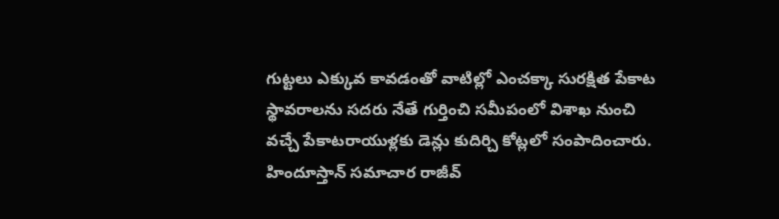గుట్టలు ఎక్కువ కావడంతో వాటిల్లో ఎంచక్కా సురక్షిత పేకాట స్థావరాలను సదరు నేతే గుర్తించి సమీపంలో విశాఖ నుంచి వచ్చే పేకాటరాయుళ్లకు డెన్లు కుదిర్చి కోట్లలో సంపాదించారు.
హిందూస్తాన్ సమాచార రాజీవ్